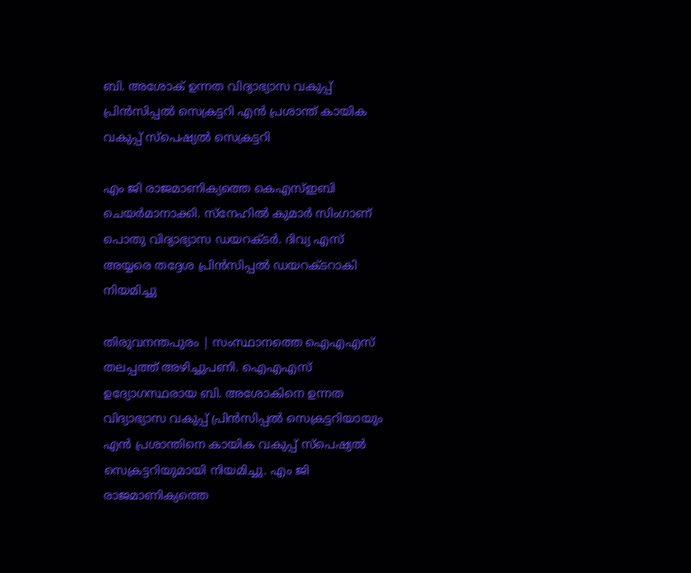ബി. അശോക് ഉന്നത വിദ്യാഭ്യാസ വകുപ്പ് പ്രിൻസിപ്പൽ സെക്രട്ടറി എൻ പ്രശാന്ത് കായിക വകുപ്പ് സ്പെഷ്യൽ സെക്രട്ടറി

എം ജി രാജമാണിക്യത്തെ കെഎസ്ഇബി ചെയർമാനാക്കി. സ്നേഹിൽ കുമാർ സിംഗാണ് പൊതു വിദ്യാഭ്യാസ ഡയറക്ടർ. ദിവ്യ എസ് അയ്യരെ തദ്ദേശ പ്രിൻസിപ്പൽ ഡയറക്ടറാകി നിയമിച്ചു

തിരുവനന്തപുരം | സംസ്ഥാനത്തെ ഐഎഎസ് തലപ്പത്ത് അഴിച്ചുപണി. ഐഎഎസ് ഉദ്യോഗസ്ഥരായ ബി. അശോകിനെ ഉന്നത വിദ്യാഭ്യാസ വകുപ്പ് പ്രിൻസിപ്പൽ സെക്രട്ടറിയായും എൻ പ്രശാന്തിനെ കായിക വകുപ്പ് സ്പെഷ്യൽ സെക്രട്ടറിയുമായി നിയമിച്ചു. എം ജി രാജമാണിക്യത്തെ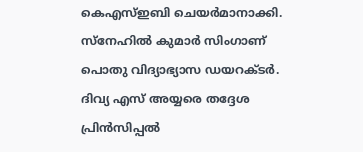കെഎസ്ഇബി ചെയർമാനാക്കി. സ്നേഹിൽ കുമാർ സിംഗാണ് പൊതു വിദ്യാഭ്യാസ ഡയറക്ടർ. ദിവ്യ എസ് അയ്യരെ തദ്ദേശ പ്രിൻസിപ്പൽ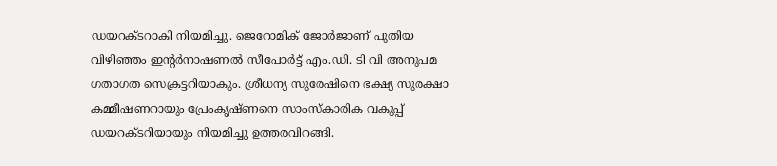ഡയറക്ടറാകി നിയമിച്ചു. ജെറോമിക് ജോർജാണ് പുതിയ വിഴിഞ്ഞം ഇന്റർനാഷണൽ സീപോർട്ട് എം.ഡി. ടി വി അനുപമ ഗതാഗത സെക്രട്ടറിയാകും. ശ്രീധന്യ സുരേഷിനെ ഭക്ഷ്യ സുരക്ഷാ കമ്മീഷണറായും പ്രേംകൃഷ്ണനെ സാംസ്‌കാരിക വകുപ്പ് ഡയറക്ടറിയായും നിയമിച്ചു ഉത്തരവിറങ്ങി.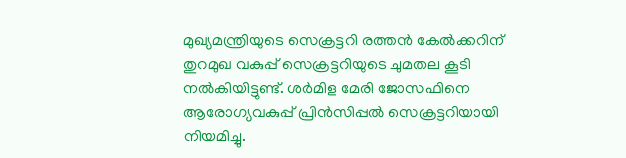മുഖ്യമന്ത്രിയുടെ സെക്രട്ടറി രത്തൻ കേൽക്കറിന് തുറമുഖ വകുപ്പ് സെക്രട്ടറിയുടെ ചുമതല കൂടി നൽകിയിട്ടുണ്ട്. ശർമിള മേരി ജോസഫിനെ ആരോഗ്യവകുപ്പ് പ്രിൻസിപ്പൽ സെക്രട്ടറിയായി നിയമിച്ചു.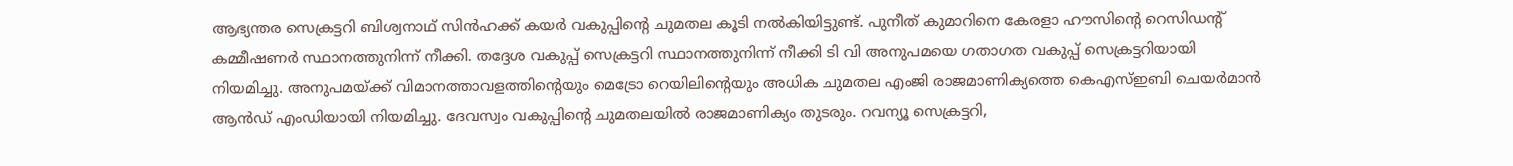ആഭ്യന്തര സെക്രട്ടറി ബിശ്വനാഥ് സിൻഹക്ക് കയർ വകുപ്പിന്റെ ചുമതല കൂടി നൽകിയിട്ടുണ്ട്. പുനീത് കുമാറിനെ കേരളാ ഹൗസിന്റെ റെസിഡന്റ് കമ്മീഷണർ സ്ഥാനത്തുനിന്ന് നീക്കി. തദ്ദേശ വകുപ്പ് സെക്രട്ടറി സ്ഥാനത്തുനിന്ന് നീക്കി ടി വി അനുപമയെ ഗതാഗത വകുപ്പ് സെക്രട്ടറിയായി നിയമിച്ചു. അനുപമയ്ക്ക് വിമാനത്താവളത്തിന്റെയും മെട്രോ റെയിലിന്റെയും അധിക ചുമതല എംജി രാജമാണിക്യത്തെ കെഎസ്ഇബി ചെയർമാൻ ആൻഡ് എംഡിയായി നിയമിച്ചു. ദേവസ്വം വകുപ്പിന്റെ ചുമതലയിൽ രാജമാണിക്യം തുടരും. റവന്യൂ സെക്രട്ടറി,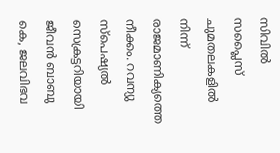സിവിൽ സപ്ലൈസ് ചുമതലകളിൽ നിന്ന് രാജമാണിക്യത്തെ നീക്കം. റവന്യു സ്പെഷ്യൽ സെക്രട്ടറിയായി ജീവൻ ബാബു കെ, ജലവിഭവ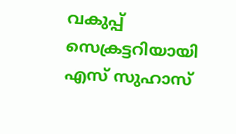വകുപ്പ് സെക്രട്ടറിയായി എസ് സുഹാസ്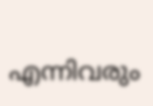എന്നിവരും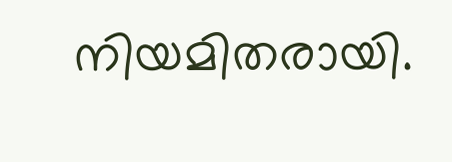നിയമിതരായി.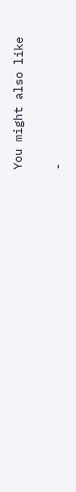You might also like

-